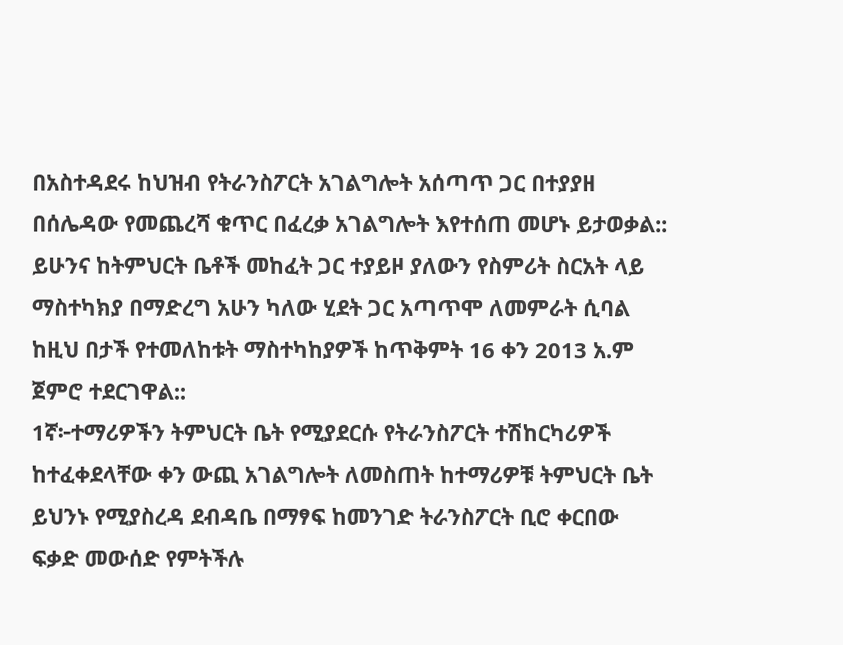በአስተዳደሩ ከህዝብ የትራንስፖርት አገልግሎት አሰጣጥ ጋር በተያያዘ በሰሌዳው የመጨረሻ ቁጥር በፈረቃ አገልግሎት እየተሰጠ መሆኑ ይታወቃል::
ይሁንና ከትምህርት ቤቶች መከፈት ጋር ተያይዞ ያለውን የስምሪት ስርአት ላይ ማስተካክያ በማድረግ አሁን ካለው ሂደት ጋር አጣጥሞ ለመምራት ሲባል ከዚህ በታች የተመለከቱት ማስተካከያዎች ከጥቅምት 16 ቀን 2013 አ.ም ጀምሮ ተደርገዋል::
1ኛ፦ተማሪዎችን ትምህርት ቤት የሚያደርሱ የትራንስፖርት ተሽከርካሪዎች ከተፈቀደላቸው ቀን ውጪ አገልግሎት ለመስጠት ከተማሪዎቹ ትምህርት ቤት ይህንኑ የሚያስረዳ ደብዳቤ በማፃፍ ከመንገድ ትራንስፖርት ቢሮ ቀርበው ፍቃድ መውሰድ የምትችሉ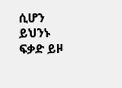ሲሆን ይህንኑ ፍቃድ ይዞ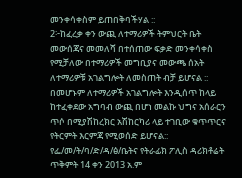መንቀሳቀስም ይጠበቅባችሃል ::
2፦ከፈረቃ ቀን ውጪ ለተማሪዎች ትምህርት ቤት መውሰጃና መመለሻ በተሰጠው ፍቃድ መንቀሳቀስ የሚቻለው በተማሪዎች መግቢያና መውጫ ሰአት ለተማሪዎቹ አገልግሎት ለመስጠት ብቻ ይሆናል ::
በመሆኑም ለተማሪዎች አገልግሎት እንዲሰጥ ከላይ ከተፈቀደው አግባብ ውጪ በሆነ መልኩ ህግና አሰራርን ጥሶ በሚያሽከረክር አሽከርካሪ ላይ ተገቢው ቁጥጥርና የትርምት እርምጃ የሚወሰድ ይሆናል::
የፌ/መ/ት/ባ/ድ/ዳ/ፅ/ቤትና የትራፊክ ፖሊስ ዳሪክቶሬት
ጥቅምት 14 ቀን 2013 አ.ም